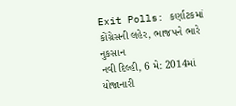Exit Polls: કર્ણાટકમાં કોંગ્રેસની લહેર, ભાજપને ભારે નુકસાન
નવી દિલ્હી, 6 મે: 2014માં યોજાનારી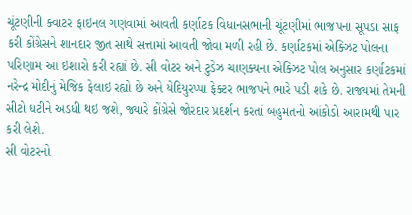ચૂંટણીની ક્વાટર ફાઇનલ ગણવામાં આવતી કર્ણાટક વિધાનસભાની ચૂંટણીમાં ભાજપના સૂપડા સાફ કરી કોંગ્રેસને શાનદાર જીત સાથે સત્તામાં આવતી જોવા મળી રહી છે. કર્ણાટકમાં એક્ઝિટ પોલના પરિણામ આ ઇશારો કરી રહ્યાં છે. સી વોટર અને ટુડેઝ ચાણક્યના એક્ઝિટ પોલ અનુસાર કર્ણાટકમાં નરેન્દ્ર મોદીનું મેજિક ફેલાઇ રહ્યો છે અને યેદિયુરપ્પા ફેક્ટર ભાજપને ભારે પડી શકે છે. રાજ્યમાં તેમની સીટો ધટીને અડધી થઇ જશે, જ્યારે કોંગ્રેસે જોરદાર પ્રદર્શન કરતાં બહુમતનો આંકોડો આરામથી પાર કરી લેશે.
સી વોટરનો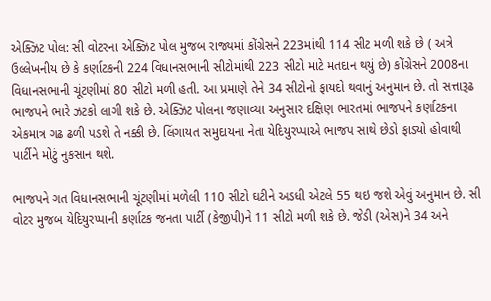એક્ઝિટ પોલ: સી વોટરના એક્ઝિટ પોલ મુજબ રાજ્યમાં કોંગ્રેસને 223માંથી 114 સીટ મળી શકે છે ( અત્રે ઉલ્લેખનીય છે કે કર્ણાટકની 224 વિધાનસભાની સીટોમાંથી 223 સીટો માટે મતદાન થયું છે) કોંગ્રેસને 2008ના વિધાનસભાની ચૂંટણીમાં 80 સીટો મળી હતી. આ પ્રમાણે તેને 34 સીટોનો ફાયદો થવાનું અનુમાન છે. તો સત્તારૂઢ ભાજપને ભારે ઝટકો લાગી શકે છે. એક્ઝિટ પોલના જણાવ્યા અનુસાર દક્ષિણ ભારતમાં ભાજપને કર્ણાટકના એકમાત્ર ગઢ ઢળી પડશે તે નક્કી છે. લિંગાયત સમુદાયના નેતા યેદિયુરપ્પાએ ભાજપ સાથે છેડો ફાડ્યો હોવાથી પાર્ટીને મોટું નુકસાન થશે.

ભાજપને ગત વિધાનસભાની ચૂંટણીમાં મળેલી 110 સીટો ઘટીને અડધી એટલે 55 થઇ જશે એવું અનુમાન છે. સી વોટર મુજબ યેદિયુરપ્પાની કર્ણાટક જનતા પાર્ટી (કેજીપી)ને 11 સીટો મળી શકે છે. જેડી (એસ)ને 34 અને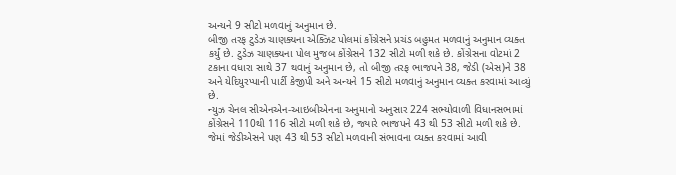અન્યને 9 સીટો મળવાનું અનુમાન છે.
બીજી તરફ ટુડેઝ ચાણક્યના એક્ઝિટ પોલમાં કોંગ્રેસને પ્રચંડ બહુમત મળવાનું અનુમાન વ્યક્ત કર્યું છે. ટુડેઝ ચાણક્યના પોલ મુજબ કોંગ્રેસને 132 સીટો મળી શકે છે. કોંગ્રેસના વોટમાં 2 ટકાના વધારા સાથે 37 થવાનું અનુમાન છે, તો બીજી તરફ ભાજપને 38, જેડી (એસ)ને 38 અને યેદિયુરપ્પાની પાર્ટી કેજીપી અને અન્યને 15 સીટો મળવાનું અનુમાન વ્યક્ત કરવામાં આવ્યું છે.
ન્યુઝ ચેનલ સીએનએન-આઇબીએનના અનુમાનો અનુસાર 224 સભ્યોવાળી વિધાનસભામાં કોંગ્રેસને 110થી 116 સીટો મળી શકે છે, જ્યારે ભાજપને 43 થી 53 સીટો મળી શકે છે. જેમાં જેડીએસને પણ 43 થી 53 સીટો મળવાની સંભાવના વ્યક્ત કરવામાં આવી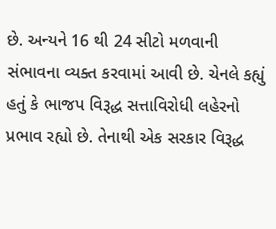છે. અન્યને 16 થી 24 સીટો મળવાની સંભાવના વ્યક્ત કરવામાં આવી છે. ચેનલે કહ્યું હતું કે ભાજપ વિરૂદ્ધ સત્તાવિરોધી લહેરનો પ્રભાવ રહ્યો છે. તેનાથી એક સરકાર વિરૂદ્ધ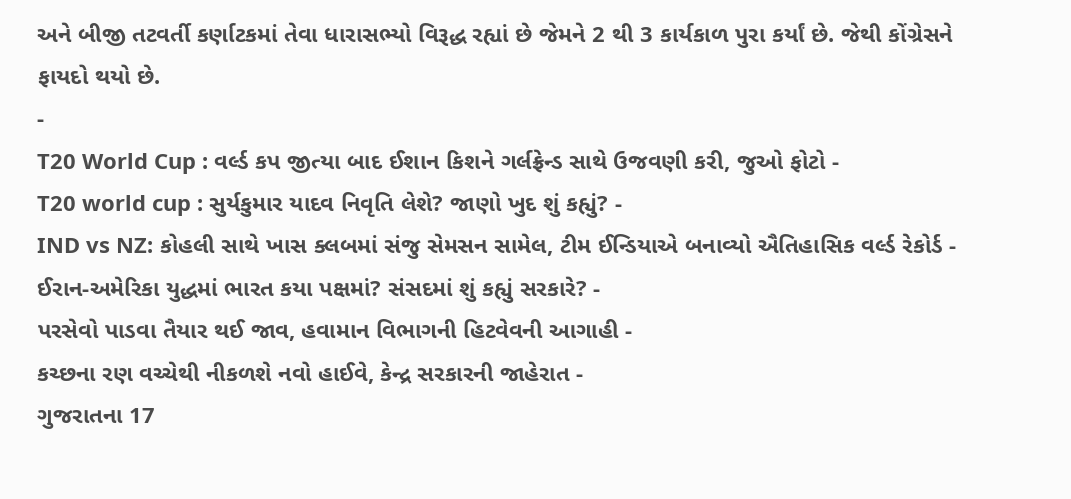અને બીજી તટવર્તી કર્ણાટકમાં તેવા ધારાસભ્યો વિરૂદ્ધ રહ્યાં છે જેમને 2 થી 3 કાર્યકાળ પુરા કર્યાં છે. જેથી કોંગ્રેસને ફાયદો થયો છે.
-
T20 World Cup : વર્લ્ડ કપ જીત્યા બાદ ઈશાન કિશને ગર્લફ્રેન્ડ સાથે ઉજવણી કરી, જુઓ ફોટો -
T20 world cup : સુર્યકુમાર યાદવ નિવૃતિ લેશે? જાણો ખુદ શું કહ્યું? -
IND vs NZ: કોહલી સાથે ખાસ ક્લબમાં સંજુ સેમસન સામેલ, ટીમ ઈન્ડિયાએ બનાવ્યો ઐતિહાસિક વર્લ્ડ રેકોર્ડ -
ઈરાન-અમેરિકા યુદ્ધમાં ભારત કયા પક્ષમાં? સંસદમાં શું કહ્યું સરકારે? -
પરસેવો પાડવા તૈયાર થઈ જાવ, હવામાન વિભાગની હિટવેવની આગાહી -
કચ્છના રણ વચ્ચેથી નીકળશે નવો હાઈવે, કેન્દ્ર સરકારની જાહેરાત -
ગુજરાતના 17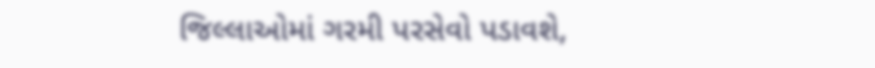જિલ્લાઓમાં ગરમી પરસેવો પડાવશે,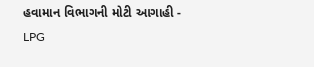હવામાન વિભાગની મોટી આગાહી -
LPG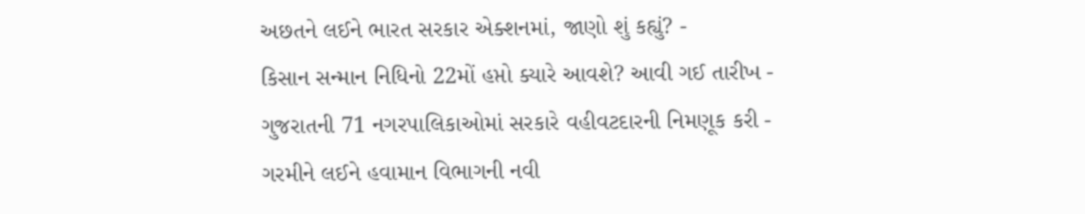અછતને લઈને ભારત સરકાર એક્શનમાં, જાણો શું કહ્યું? -
કિસાન સન્માન નિધિનો 22મોં હપ્તો ક્યારે આવશે? આવી ગઈ તારીખ -
ગુજરાતની 71 નગરપાલિકાઓમાં સરકારે વહીવટદારની નિમણૂક કરી -
ગરમીને લઈને હવામાન વિભાગની નવી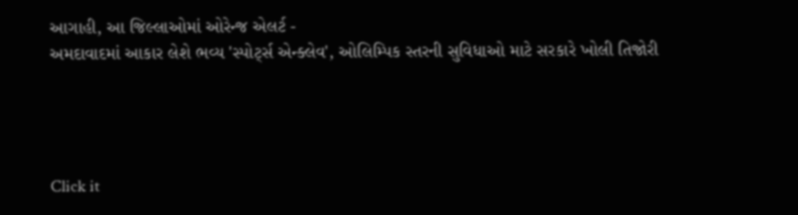આગાહી, આ જિલ્લાઓમાં ઓરેન્જ એલર્ટ -
અમદાવાદમાં આકાર લેશે ભવ્ય 'સ્પોર્ટ્સ એન્ક્લેવ', ઓલિમ્પિક સ્તરની સુવિધાઓ માટે સરકારે ખોલી તિજોરી




Click it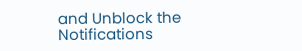and Unblock the Notifications